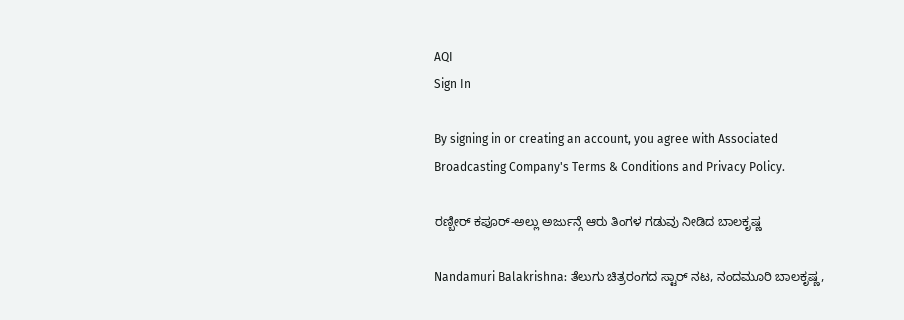AQI
Sign In

By signing in or creating an account, you agree with Associated Broadcasting Company's Terms & Conditions and Privacy Policy.

ರಣ್ಬೀರ್ ಕಪೂರ್-ಅಲ್ಲು ಅರ್ಜುನ್ಗೆ ಆರು ತಿಂಗಳ ಗಡುವು ನೀಡಿದ ಬಾಲಕೃಷ್ಣ

Nandamuri Balakrishna: ತೆಲುಗು ಚಿತ್ರರಂಗದ ಸ್ಟಾರ್ ನಟ, ನಂದಮೂರಿ ಬಾಲಕೃಷ್ಣ,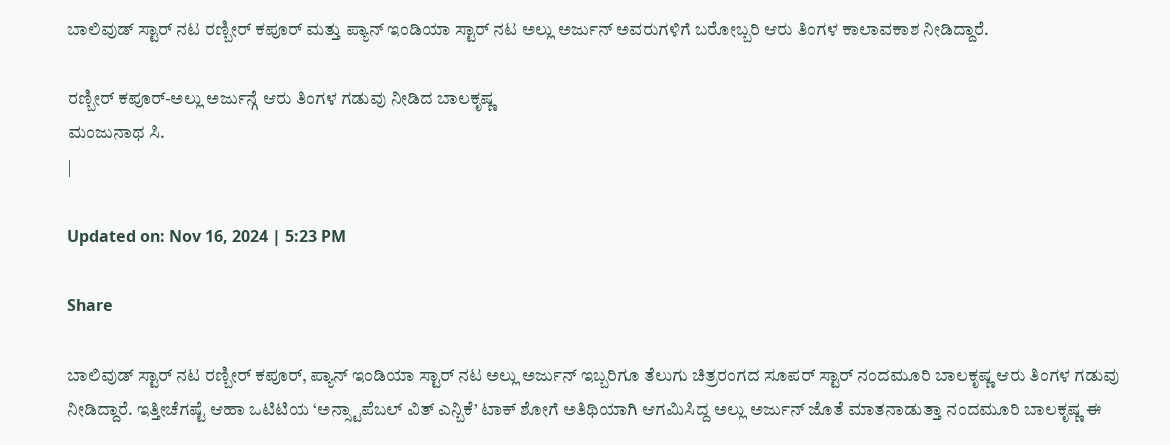ಬಾಲಿವುಡ್ ಸ್ಟಾರ್ ನಟ ರಣ್ಬೀರ್ ಕಪೂರ್ ಮತ್ತು ಪ್ಯಾನ್ ಇಂಡಿಯಾ ಸ್ಟಾರ್ ನಟ ಅಲ್ಲು ಅರ್ಜುನ್ ಅವರುಗಳಿಗೆ ಬರೋಬ್ಬರಿ ಆರು ತಿಂಗಳ ಕಾಲಾವಕಾಶ ನೀಡಿದ್ದಾರೆ.

ರಣ್ಬೀರ್ ಕಪೂರ್-ಅಲ್ಲು ಅರ್ಜುನ್ಗೆ ಆರು ತಿಂಗಳ ಗಡುವು ನೀಡಿದ ಬಾಲಕೃಷ್ಣ
ಮಂಜುನಾಥ ಸಿ.
|

Updated on: Nov 16, 2024 | 5:23 PM

Share

ಬಾಲಿವುಡ್ ಸ್ಟಾರ್ ನಟ ರಣ್ಬೀರ್ ಕಪೂರ್, ಪ್ಯಾನ್ ಇಂಡಿಯಾ ಸ್ಟಾರ್ ನಟ ಅಲ್ಲು ಅರ್ಜುನ್ ಇಬ್ಬರಿಗೂ ತೆಲುಗು ಚಿತ್ರರಂಗದ ಸೂಪರ್ ಸ್ಟಾರ್ ನಂದಮೂರಿ ಬಾಲಕೃಷ್ಣ ಆರು ತಿಂಗಳ ಗಡುವು ನೀಡಿದ್ದಾರೆ. ಇತ್ತೀಚೆಗಷ್ಟೆ ಆಹಾ ಒಟಿಟಿಯ ‘ಅನ್ಸ್ಟಾಪೆಬಲ್ ವಿತ್ ಎನ್ಬಿಕೆ’ ಟಾಕ್ ಶೋಗೆ ಅತಿಥಿಯಾಗಿ ಆಗಮಿಸಿದ್ದ ಅಲ್ಲು ಅರ್ಜುನ್ ಜೊತೆ ಮಾತನಾಡುತ್ತಾ ನಂದಮೂರಿ ಬಾಲಕೃಷ್ಣ ಈ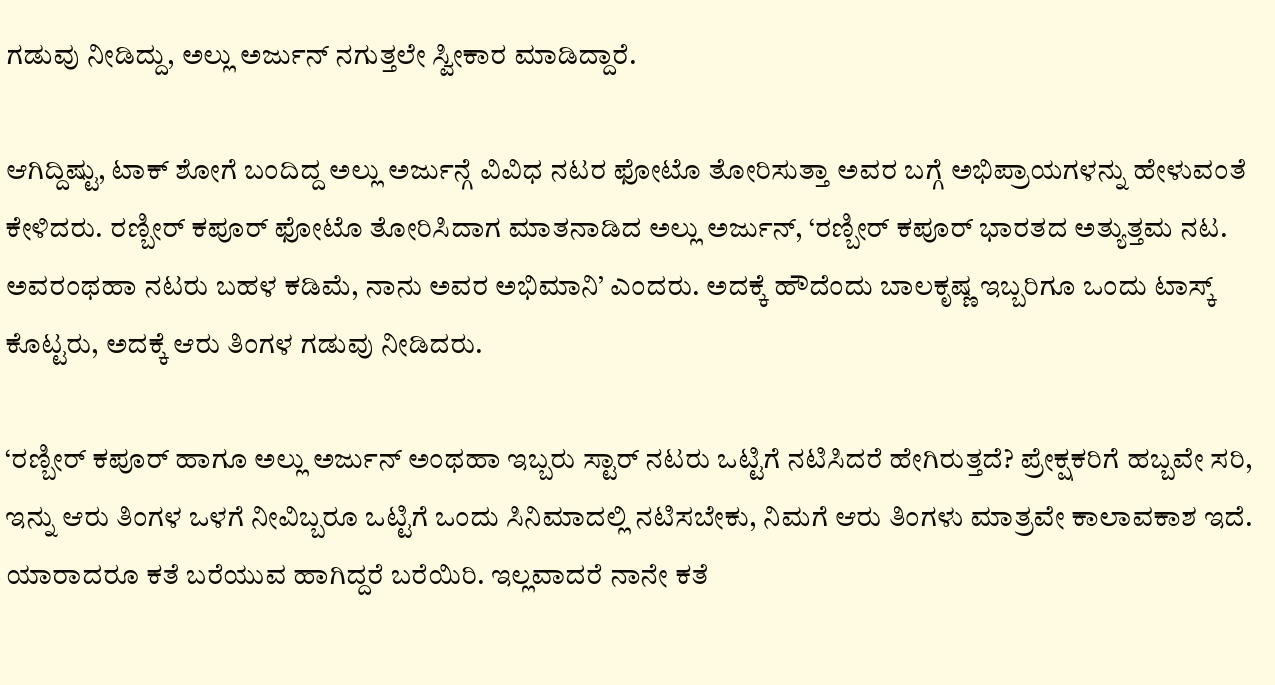ಗಡುವು ನೀಡಿದ್ದು, ಅಲ್ಲು ಅರ್ಜುನ್ ನಗುತ್ತಲೇ ಸ್ವೀಕಾರ ಮಾಡಿದ್ದಾರೆ.

ಆಗಿದ್ದಿಷ್ಟು, ಟಾಕ್ ಶೋಗೆ ಬಂದಿದ್ದ ಅಲ್ಲು ಅರ್ಜುನ್ಗೆ ವಿವಿಧ ನಟರ ಫೋಟೊ ತೋರಿಸುತ್ತಾ ಅವರ ಬಗ್ಗೆ ಅಭಿಪ್ರಾಯಗಳನ್ನು ಹೇಳುವಂತೆ ಕೇಳಿದರು. ರಣ್ಬೀರ್ ಕಪೂರ್ ಫೋಟೊ ತೋರಿಸಿದಾಗ ಮಾತನಾಡಿದ ಅಲ್ಲು ಅರ್ಜುನ್, ‘ರಣ್ಬೀರ್ ಕಪೂರ್ ಭಾರತದ ಅತ್ಯುತ್ತಮ ನಟ. ಅವರಂಥಹಾ ನಟರು ಬಹಳ ಕಡಿಮೆ, ನಾನು ಅವರ ಅಭಿಮಾನಿ’ ಎಂದರು. ಅದಕ್ಕೆ ಹೌದೆಂದು ಬಾಲಕೃಷ್ಣ ಇಬ್ಬರಿಗೂ ಒಂದು ಟಾಸ್ಕ್ ಕೊಟ್ಟರು, ಅದಕ್ಕೆ ಆರು ತಿಂಗಳ ಗಡುವು ನೀಡಿದರು.

‘ರಣ್ಬೀರ್ ಕಪೂರ್ ಹಾಗೂ ಅಲ್ಲು ಅರ್ಜುನ್ ಅಂಥಹಾ ಇಬ್ಬರು ಸ್ಟಾರ್ ನಟರು ಒಟ್ಟಿಗೆ ನಟಿಸಿದರೆ ಹೇಗಿರುತ್ತದೆ? ಪ್ರೇಕ್ಷಕರಿಗೆ ಹಬ್ಬವೇ ಸರಿ, ಇನ್ನು ಆರು ತಿಂಗಳ ಒಳಗೆ ನೀವಿಬ್ಬರೂ ಒಟ್ಟಿಗೆ ಒಂದು ಸಿನಿಮಾದಲ್ಲಿ ನಟಿಸಬೇಕು, ನಿಮಗೆ ಆರು ತಿಂಗಳು ಮಾತ್ರವೇ ಕಾಲಾವಕಾಶ ಇದೆ. ಯಾರಾದರೂ ಕತೆ ಬರೆಯುವ ಹಾಗಿದ್ದರೆ ಬರೆಯಿರಿ. ಇಲ್ಲವಾದರೆ ನಾನೇ ಕತೆ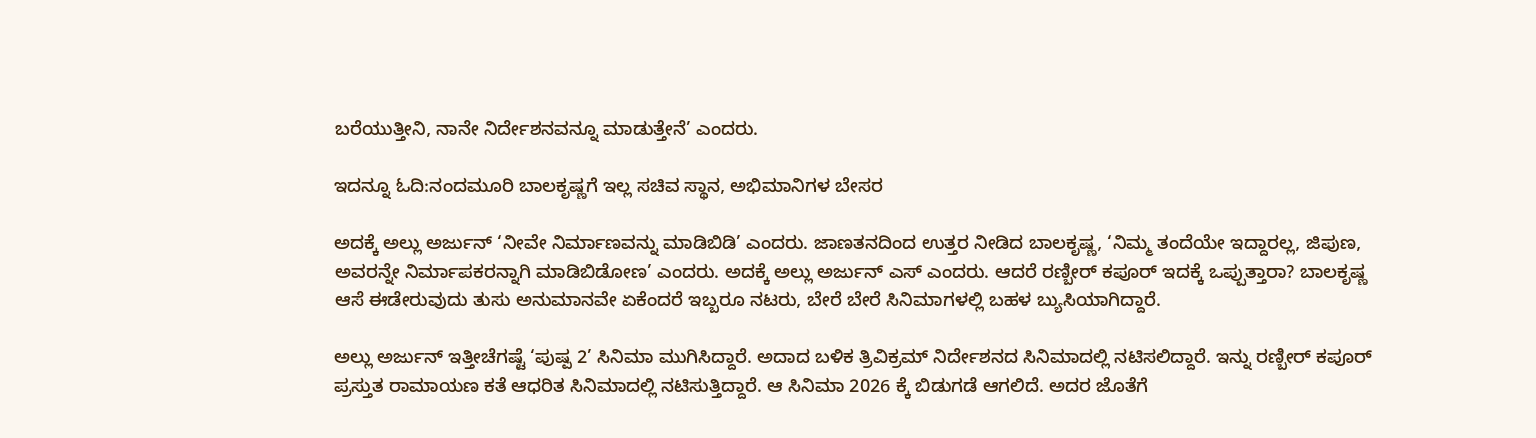ಬರೆಯುತ್ತೀನಿ, ನಾನೇ ನಿರ್ದೇಶನವನ್ನೂ ಮಾಡುತ್ತೇನೆ’ ಎಂದರು.

ಇದನ್ನೂ ಓದಿ:ನಂದಮೂರಿ ಬಾಲಕೃಷ್ಣಗೆ ಇಲ್ಲ ಸಚಿವ ಸ್ಥಾನ, ಅಭಿಮಾನಿಗಳ ಬೇಸರ

ಅದಕ್ಕೆ ಅಲ್ಲು ಅರ್ಜುನ್ ‘ನೀವೇ ನಿರ್ಮಾಣವನ್ನು ಮಾಡಿಬಿಡಿ’ ಎಂದರು. ಜಾಣತನದಿಂದ ಉತ್ತರ ನೀಡಿದ ಬಾಲಕೃಷ್ಣ, ‘ನಿಮ್ಮ ತಂದೆಯೇ ಇದ್ದಾರಲ್ಲ, ಜಿಪುಣ, ಅವರನ್ನೇ ನಿರ್ಮಾಪಕರನ್ನಾಗಿ ಮಾಡಿಬಿಡೋಣ’ ಎಂದರು. ಅದಕ್ಕೆ ಅಲ್ಲು ಅರ್ಜುನ್ ಎಸ್ ಎಂದರು. ಆದರೆ ರಣ್ಬೀರ್ ಕಪೂರ್ ಇದಕ್ಕೆ ಒಪ್ಪುತ್ತಾರಾ? ಬಾಲಕೃಷ್ಣ ಆಸೆ ಈಡೇರುವುದು ತುಸು ಅನುಮಾನವೇ ಏಕೆಂದರೆ ಇಬ್ಬರೂ ನಟರು, ಬೇರೆ ಬೇರೆ ಸಿನಿಮಾಗಳಲ್ಲಿ ಬಹಳ ಬ್ಯುಸಿಯಾಗಿದ್ದಾರೆ.

ಅಲ್ಲು ಅರ್ಜುನ್ ಇತ್ತೀಚೆಗಷ್ಟೆ ‘ಪುಷ್ಪ 2’ ಸಿನಿಮಾ ಮುಗಿಸಿದ್ದಾರೆ. ಅದಾದ ಬಳಿಕ ತ್ರಿವಿಕ್ರಮ್ ನಿರ್ದೇಶನದ ಸಿನಿಮಾದಲ್ಲಿ ನಟಿಸಲಿದ್ದಾರೆ. ಇನ್ನು ರಣ್ಬೀರ್ ಕಪೂರ್ ಪ್ರಸ್ತುತ ರಾಮಾಯಣ ಕತೆ ಆಧರಿತ ಸಿನಿಮಾದಲ್ಲಿ ನಟಿಸುತ್ತಿದ್ದಾರೆ. ಆ ಸಿನಿಮಾ 2026 ಕ್ಕೆ ಬಿಡುಗಡೆ ಆಗಲಿದೆ. ಅದರ ಜೊತೆಗೆ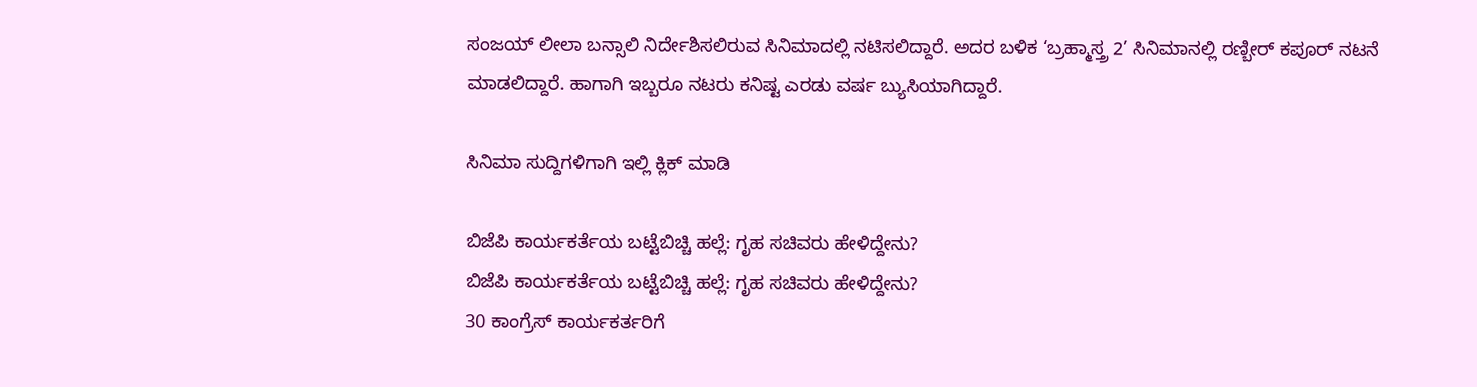ಸಂಜಯ್ ಲೀಲಾ ಬನ್ಸಾಲಿ ನಿರ್ದೇಶಿಸಲಿರುವ ಸಿನಿಮಾದಲ್ಲಿ ನಟಿಸಲಿದ್ದಾರೆ. ಅದರ ಬಳಿಕ ‘ಬ್ರಹ್ಮಾಸ್ತ್ರ 2’ ಸಿನಿಮಾನಲ್ಲಿ ರಣ್ಬೀರ್ ಕಪೂರ್ ನಟನೆ ಮಾಡಲಿದ್ದಾರೆ. ಹಾಗಾಗಿ ಇಬ್ಬರೂ ನಟರು ಕನಿಷ್ಟ ಎರಡು ವರ್ಷ ಬ್ಯುಸಿಯಾಗಿದ್ದಾರೆ.

ಸಿನಿಮಾ ಸುದ್ದಿಗಳಿಗಾಗಿ ಇಲ್ಲಿ ಕ್ಲಿಕ್ ಮಾಡಿ

ಬಿಜೆಪಿ ಕಾರ್ಯಕರ್ತೆಯ ಬಟ್ಟೆಬಿಚ್ಚಿ ಹಲ್ಲೆ: ಗೃಹ ಸಚಿವರು ಹೇಳಿದ್ದೇನು?
ಬಿಜೆಪಿ ಕಾರ್ಯಕರ್ತೆಯ ಬಟ್ಟೆಬಿಚ್ಚಿ ಹಲ್ಲೆ: ಗೃಹ ಸಚಿವರು ಹೇಳಿದ್ದೇನು?
30 ಕಾಂಗ್ರೆಸ್ ಕಾರ್ಯಕರ್ತರಿಗೆ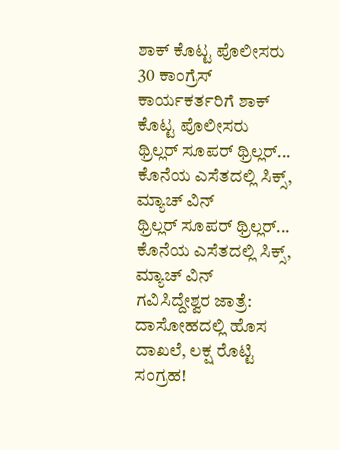ಶಾಕ್ ಕೊಟ್ಟ ಪೊಲೀಸರು
30 ಕಾಂಗ್ರೆಸ್ ಕಾರ್ಯಕರ್ತರಿಗೆ ಶಾಕ್ ಕೊಟ್ಟ ಪೊಲೀಸರು
ಥ್ರಿಲ್ಲರ್ ಸೂಪರ್ ಥ್ರಿಲ್ಲರ್... ಕೊನೆಯ ಎಸೆತದಲ್ಲಿ ಸಿಕ್ಸ್, ಮ್ಯಾಚ್ ವಿನ್
ಥ್ರಿಲ್ಲರ್ ಸೂಪರ್ ಥ್ರಿಲ್ಲರ್... ಕೊನೆಯ ಎಸೆತದಲ್ಲಿ ಸಿಕ್ಸ್, ಮ್ಯಾಚ್ ವಿನ್
ಗವಿಸಿದ್ದೇಶ್ವರ ಜಾತ್ರೆ: ದಾಸೋಹದಲ್ಲಿ ಹೊಸ ದಾಖಲೆ, ಲಕ್ಷ ರೊಟ್ಟಿ ಸಂಗ್ರಹ!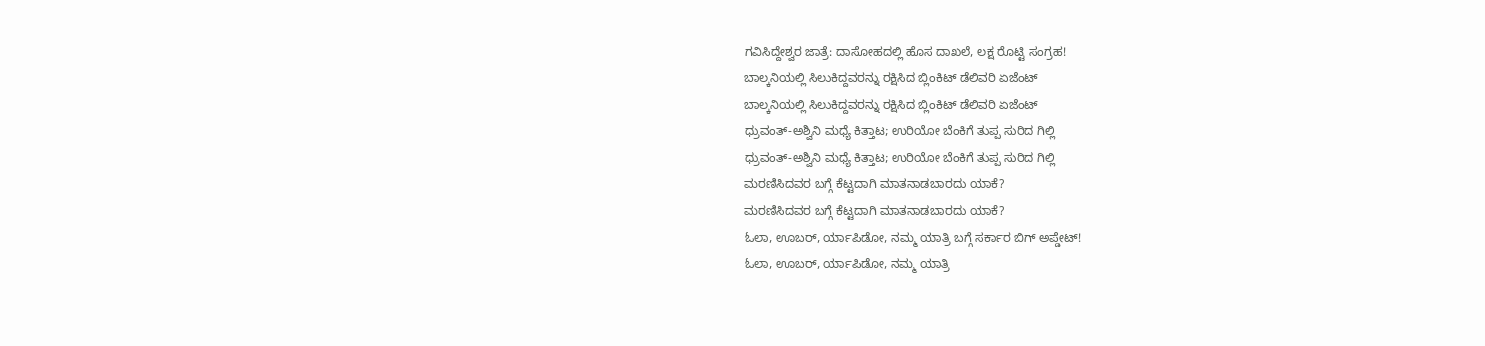ಗವಿಸಿದ್ದೇಶ್ವರ ಜಾತ್ರೆ: ದಾಸೋಹದಲ್ಲಿ ಹೊಸ ದಾಖಲೆ, ಲಕ್ಷ ರೊಟ್ಟಿ ಸಂಗ್ರಹ!
ಬಾಲ್ಕನಿಯಲ್ಲಿ ಸಿಲುಕಿದ್ದವರನ್ನು ರಕ್ಷಿಸಿದ ಬ್ಲಿಂಕಿಟ್ ಡೆಲಿವರಿ ಏಜೆಂಟ್
ಬಾಲ್ಕನಿಯಲ್ಲಿ ಸಿಲುಕಿದ್ದವರನ್ನು ರಕ್ಷಿಸಿದ ಬ್ಲಿಂಕಿಟ್ ಡೆಲಿವರಿ ಏಜೆಂಟ್
ಧ್ರುವಂತ್-ಅಶ್ವಿನಿ ಮಧ್ಯೆ ಕಿತ್ತಾಟ; ಉರಿಯೋ ಬೆಂಕಿಗೆ ತುಪ್ಪ ಸುರಿದ ಗಿಲ್ಲಿ
ಧ್ರುವಂತ್-ಅಶ್ವಿನಿ ಮಧ್ಯೆ ಕಿತ್ತಾಟ; ಉರಿಯೋ ಬೆಂಕಿಗೆ ತುಪ್ಪ ಸುರಿದ ಗಿಲ್ಲಿ
ಮರಣಿಸಿದವರ ಬಗ್ಗೆ ಕೆಟ್ಟದಾಗಿ ಮಾತನಾಡಬಾರದು ಯಾಕೆ?
ಮರಣಿಸಿದವರ ಬಗ್ಗೆ ಕೆಟ್ಟದಾಗಿ ಮಾತನಾಡಬಾರದು ಯಾಕೆ?
ಓಲಾ, ಊಬರ್, ರ್ಯಾಪಿಡೋ, ನಮ್ಮ ಯಾತ್ರಿ ಬಗ್ಗೆ ಸರ್ಕಾರ ಬಿಗ್ ಅಪ್ಡೇಟ್!
ಓಲಾ, ಊಬರ್, ರ್ಯಾಪಿಡೋ, ನಮ್ಮ ಯಾತ್ರಿ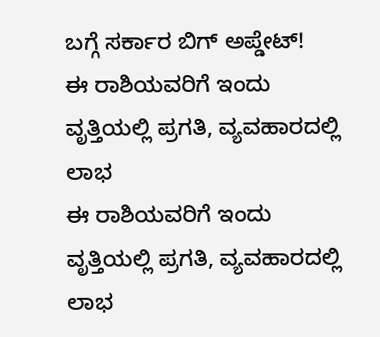ಬಗ್ಗೆ ಸರ್ಕಾರ ಬಿಗ್ ಅಪ್ಡೇಟ್!
ಈ ರಾಶಿಯವರಿಗೆ ಇಂದು ವೃತ್ತಿಯಲ್ಲಿ ಪ್ರಗತಿ, ವ್ಯವಹಾರದಲ್ಲಿ ಲಾಭ
ಈ ರಾಶಿಯವರಿಗೆ ಇಂದು ವೃತ್ತಿಯಲ್ಲಿ ಪ್ರಗತಿ, ವ್ಯವಹಾರದಲ್ಲಿ ಲಾಭ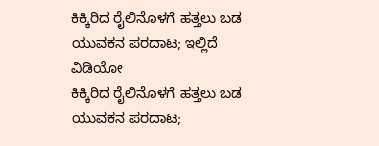ಕಿಕ್ಕಿರಿದ ರೈಲಿನೊಳಗೆ ಹತ್ತಲು ಬಡ ಯುವಕನ ಪರದಾಟ; ಇಲ್ಲಿದೆ ವಿಡಿಯೋ
ಕಿಕ್ಕಿರಿದ ರೈಲಿನೊಳಗೆ ಹತ್ತಲು ಬಡ ಯುವಕನ ಪರದಾಟ;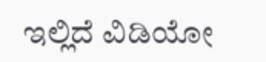ಇಲ್ಲಿದೆ ವಿಡಿಯೋ